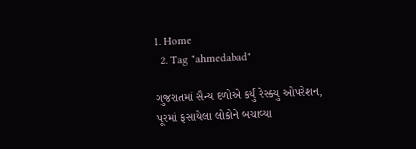1. Home
  2. Tag "ahmedabad"

ગુજરાતમાં સૈન્ય દળોએ કર્યું રેસ્ક્યુ ઓપરેશન, પૂરમાં ફસાયેલા લોકોને બચાવ્યા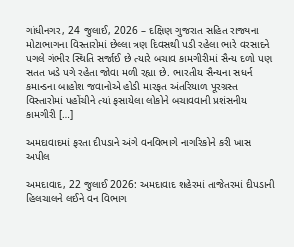ગાંધીનગર, 24 જુલાઈ, 2026 – દક્ષિણ ગુજરાત સહિત રાજ્યના મોટાભાગના વિસ્તારોમાં છેલ્લા ત્રણ દિવસથી પડી રહેલા ભારે વરસાદને પગલે ગંભીર સ્થિતિ સર્જાઈ છે ત્યારે બચાવ કામગીરીમાં સૈન્ય દળો પણ સતત ખડે પગે રહેતા જોવા મળી રહ્યા છે. ભારતીય સૈન્યના સધર્ન કમાન્ડના બાહોશ જવાનોએ હોડી મારફત અંતરિયાળ પૂરગ્રસ્ત વિસ્તારોમાં પહોંચીને ત્યાં ફસાયેલા લોકોને બચાવવાની પ્રશંસનીય કામગીરી […]

અમદાવાદમાં ફરતા દીપડાને અંગે વનવિભાગે નાગરિકોને કરી ખાસ અપીલ

અમદાવાદ, 22 જુલાઈ 2026: અમદાવાદ શહેરમાં તાજેતરમાં દીપડાની હિલચાલને લઈને વન વિભાગ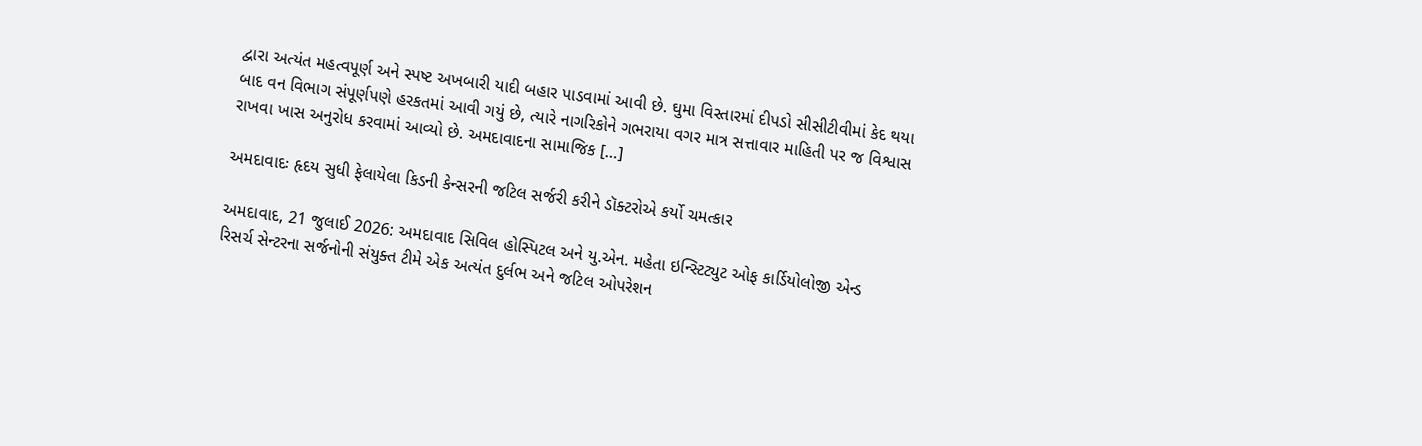દ્વારા અત્યંત મહત્વપૂર્ણ અને સ્પષ્ટ અખબારી યાદી બહાર પાડવામાં આવી છે. ઘુમા વિસ્તારમાં દીપડો સીસીટીવીમાં કેદ થયા બાદ વન વિભાગ સંપૂર્ણપણે હરકતમાં આવી ગયું છે, ત્યારે નાગરિકોને ગભરાયા વગર માત્ર સત્તાવાર માહિતી પર જ વિશ્વાસ રાખવા ખાસ અનુરોધ કરવામાં આવ્યો છે. અમદાવાદના સામાજિક […]

અમદાવાદઃ હૃદય સુધી ફેલાયેલા કિડની કેન્સરની જટિલ સર્જરી કરીને ડૉક્ટરોએ કર્યો ચમત્કાર

અમદાવાદ, 21 જુલાઈ 2026: અમદાવાદ સિવિલ હોસ્પિટલ અને યુ.એન. મહેતા ઇન્સ્ટિટ્યુટ ઓફ કાર્ડિયોલોજી એન્ડ રિસર્ચ સેન્ટરના સર્જનોની સંયુક્ત ટીમે એક અત્યંત દુર્લભ અને જટિલ ઓપરેશન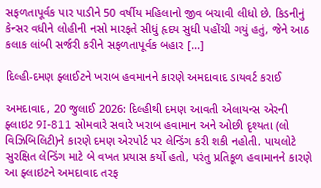સફળતાપૂર્વક પાર પાડીને 50 વર્ષીય મહિલાનો જીવ બચાવી લીધો છે. કિડનીનું કેન્સર વધીને લોહીની નસો મારફતે સીધું હૃદય સુધી પહોંચી ગયું હતું, જેને આઠ કલાક લાંબી સર્જરી કરીને સફળતાપૂર્વક બહાર […]

દિલ્હી-દમણ ફ્લાઈટને ખરાબ હવમાનને કારણે અમદાવાદ ડાયવર્ટ કરાઈ

અમદાવાદ, 20 જુલાઈ 2026: દિલ્હીથી દમણ આવતી એલાયન્સ એરની ફ્લાઇટ 9I-811 સોમવારે સવારે ખરાબ હવામાન અને ઓછી દૃશ્યતા (લો વિઝિબિલિટી)ને કારણે દમણ એરપોર્ટ પર લેન્ડિંગ કરી શકી નહોતી. પાયલોટે સુરક્ષિત લેન્ડિંગ માટે બે વખત પ્રયાસ કર્યો હતો, પરંતુ પ્રતિકૂળ હવામાનને કારણે આ ફ્લાઇટને અમદાવાદ તરફ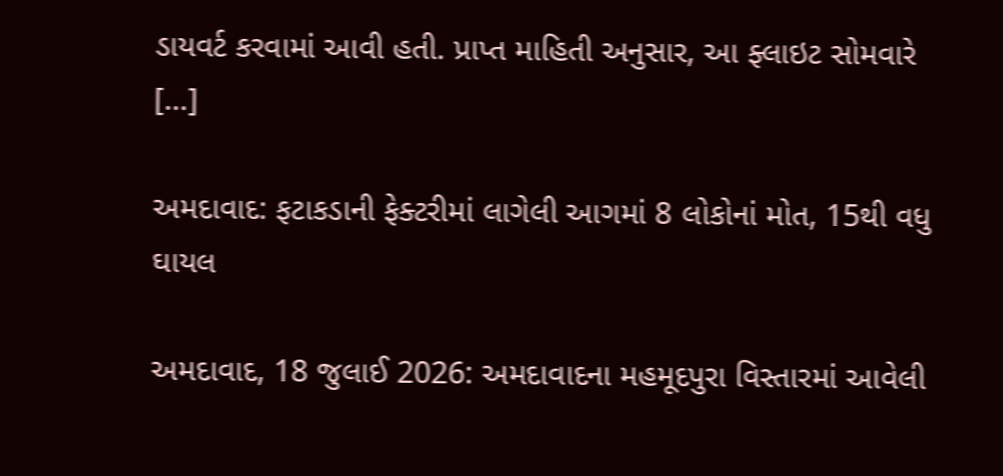ડાયવર્ટ કરવામાં આવી હતી. પ્રાપ્ત માહિતી અનુસાર, આ ફ્લાઇટ સોમવારે […]

અમદાવાદ: ફટાકડાની ફેક્ટરીમાં લાગેલી આગમાં 8 લોકોનાં મોત, 15થી વધુ ઘાયલ

અમદાવાદ, 18 જુલાઈ 2026: અમદાવાદના મહમૂદપુરા વિસ્તારમાં આવેલી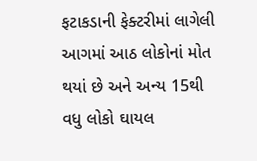ફટાકડાની ફેક્ટરીમાં લાગેલી આગમાં આઠ લોકોનાં મોત થયાં છે અને અન્ય 15થી વધુ લોકો ઘાયલ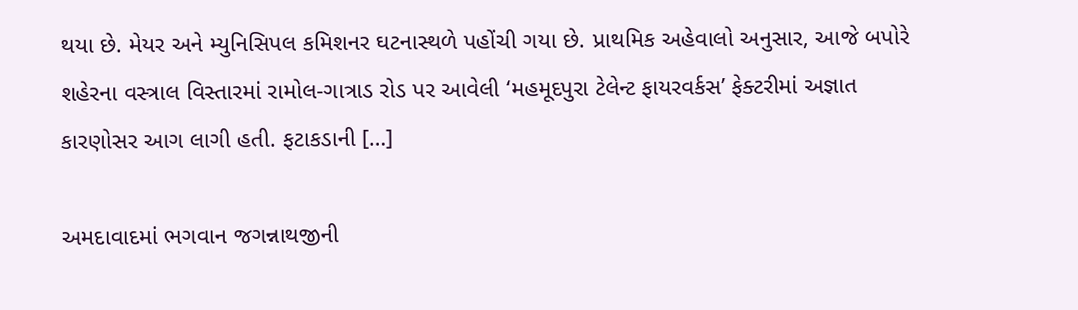થયા છે. મેયર અને મ્યુનિસિપલ કમિશનર ઘટનાસ્થળે પહોંચી ગયા છે. પ્રાથમિક અહેવાલો અનુસાર, આજે બપોરે શહેરના વસ્ત્રાલ વિસ્તારમાં રામોલ-ગાત્રાડ રોડ પર આવેલી ‘મહમૂદપુરા ટેલેન્ટ ફાયરવર્કસ’ ફેક્ટરીમાં અજ્ઞાત કારણોસર આગ લાગી હતી. ફટાકડાની […]

અમદાવાદમાં ભગવાન જગન્નાથજીની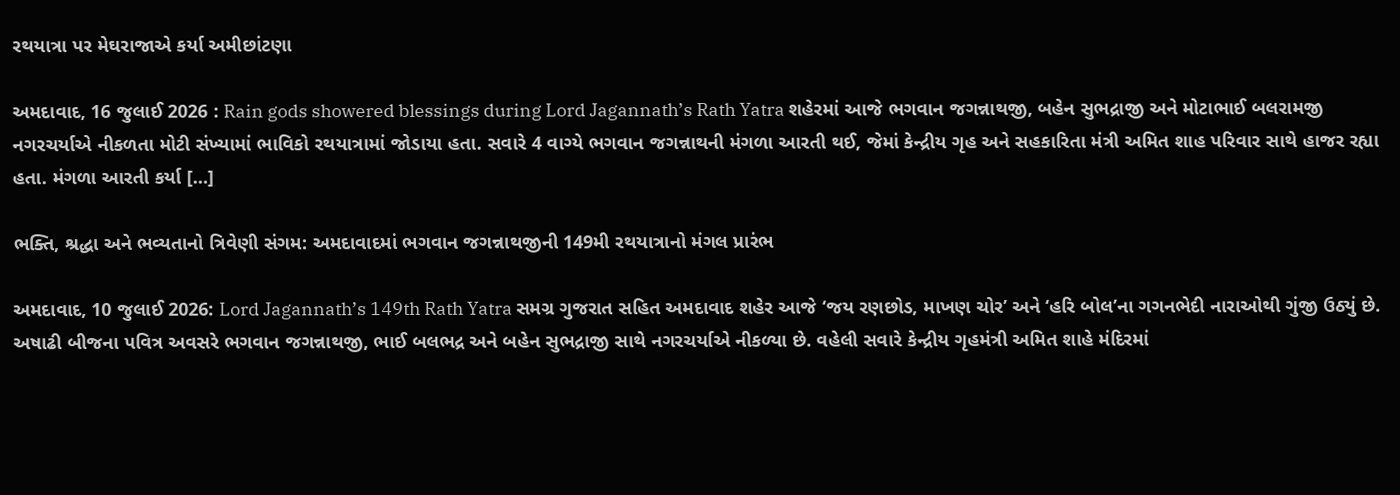રથયાત્રા પર મેઘરાજાએ કર્યા અમીછાંટણા

અમદાવાદ, 16 જુલાઈ 2026 : Rain gods showered blessings during Lord Jagannath’s Rath Yatra શહેરમાં આજે ભગવાન જગન્નાથજી, બહેન સુભદ્રાજી અને મોટાભાઈ બલરામજી નગરચર્યાએ નીકળતા મોટી સંખ્યામાં ભાવિકો રથયાત્રામાં જોડાયા હતા. સવારે 4 વાગ્યે ભગવાન જગન્નાથની મંગળા આરતી થઈ, જેમાં કેન્દ્રીય ગૃહ અને સહકારિતા મંત્રી અમિત શાહ પરિવાર સાથે હાજર રહ્યા હતા. મંગળા આરતી કર્યા […]

ભક્તિ, શ્રદ્ધા અને ભવ્યતાનો ત્રિવેણી સંગમ: અમદાવાદમાં ભગવાન જગન્નાથજીની 149મી રથયાત્રાનો મંગલ પ્રારંભ

અમદાવાદ, 10 જુલાઈ 2026: Lord Jagannath’s 149th Rath Yatra સમગ્ર ગુજરાત સહિત અમદાવાદ શહેર આજે ‘જય રણછોડ, માખણ ચોર’ અને ‘હરિ બોલ’ના ગગનભેદી નારાઓથી ગુંજી ઉઠ્યું છે. અષાઢી બીજના પવિત્ર અવસરે ભગવાન જગન્નાથજી, ભાઈ બલભદ્ર અને બહેન સુભદ્રાજી સાથે નગરચર્યાએ નીકળ્યા છે. વહેલી સવારે કેન્દ્રીય ગૃહમંત્રી અમિત શાહે મંદિરમાં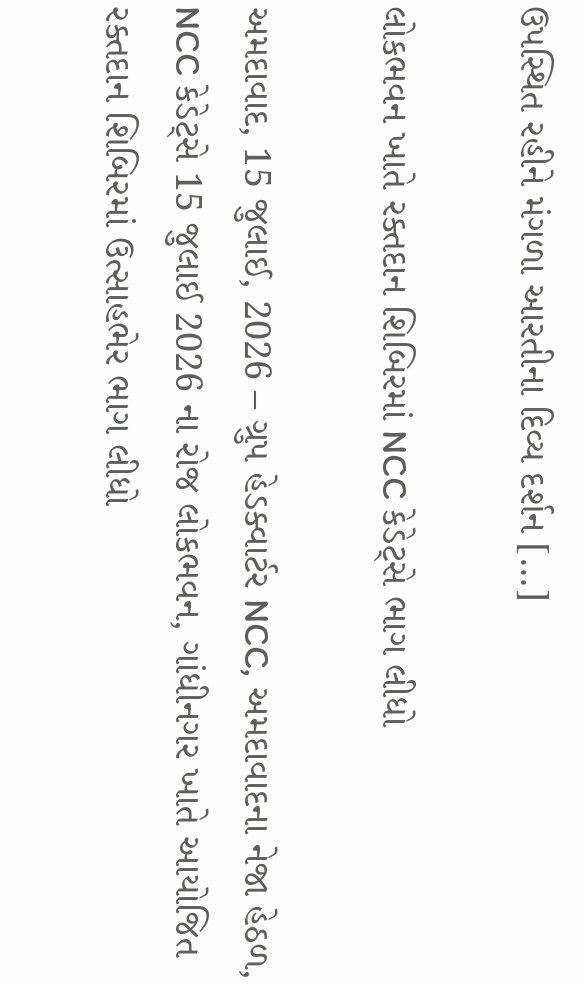ઉપસ્થિત રહીને મંગળા આરતીના દિવ્ય દર્શન […]

લોકભવન ખાતે રક્તદાન શિબિરમાં NCC કેડેટ્સે ભાગ લીધો

અમદાવાદ, 15 જુલાઈ, 2026 – ગ્રુપ હેડક્વાર્ટર NCC, અમદાવાદના નેજા હેઠળ, NCC કેડેટ્સે 15 જુલાઈ 2026 ના રોજ લોકભવન, ગાંધીનગર ખાતે આયોજિત રક્તદાન શિબિરમાં ઉત્સાહભેર ભાગ લીધો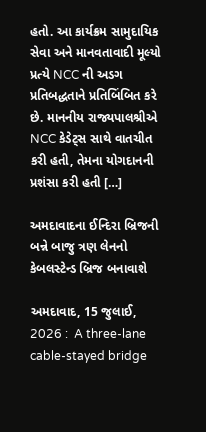હતો. આ કાર્યક્રમ સામુદાયિક સેવા અને માનવતાવાદી મૂલ્યો પ્રત્યે NCC ની અડગ પ્રતિબદ્ધતાને પ્રતિબિંબિત કરે છે. માનનીય રાજ્યપાલશ્રીએ NCC કેડેટ્સ સાથે વાતચીત કરી હતી, તેમના યોગદાનની પ્રશંસા કરી હતી […]

અમદાવાદના ઈન્દિરા બ્રિજની બન્ને બાજુ ત્રણ લેનનો કેબલસ્ટેન્ડ બ્રિજ બનાવાશે

અમદાવાદ, 15 જુલાઈ, 2026 :  A three-lane cable-stayed bridge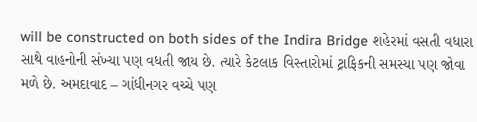will be constructed on both sides of the Indira Bridge શહેરમાં વસતી વધારા સાથે વાહનોની સંખ્યા પણ વધતી જાય છે. ત્યારે કેટલાક વિસ્તારોમાં ટ્રાફિકની સમસ્યા પણ જોવા મળે છે. અમદાવાદ – ગાંધીનગર વચ્ચે પણ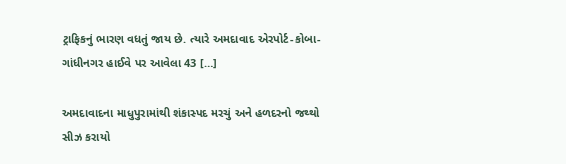ટ્રાફિકનું ભારણ વધતું જાય છે. ત્યારે અમદાવાદ એરપોર્ટ-કોબા-ગાંધીનગર હાઈવે પર આવેલા 43 […]

અમદાવાદના માધુપુરામાંથી શંકાસ્પદ મરચું અને હળદરનો જથ્થો સીઝ કરાયો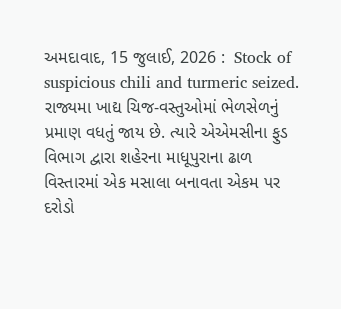અમદાવાદ, 15 જુલાઈ, 2026 :  Stock of suspicious chili and turmeric seized. રાજ્યમા ખાદ્ય ચિજ-વસ્તુઓમાં ભેળસેળનું પ્રમાણ વધતું જાય છે. ત્યારે એએમસીના ફુડ વિભાગ દ્વારા શહેરના માધૂપુરાના ઢાળ વિસ્તારમાં એક મસાલા બનાવતા એકમ પર દરોડો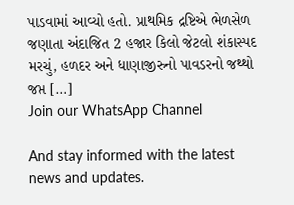પાડવામાં આવ્યો હતો. પ્રાથમિક દ્રષ્ટિએ ભેળસેળ જણાતા અંદાજિત 2 હજાર કિલો જેટલો શંકાસ્પદ મરચું, હળદર અને ધાણાજીરુનો પાવડરનો જથ્થો જપ્ત […]
Join our WhatsApp Channel

And stay informed with the latest news and updates.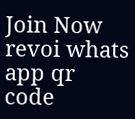Join Now
revoi whats app qr code